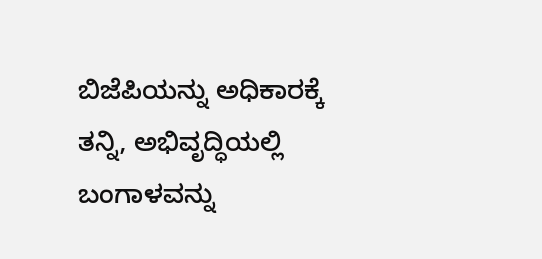ಬಿಜೆಪಿಯನ್ನು ಅಧಿಕಾರಕ್ಕೆ ತನ್ನಿ, ಅಭಿವೃದ್ಧಿಯಲ್ಲಿ ಬಂಗಾಳವನ್ನು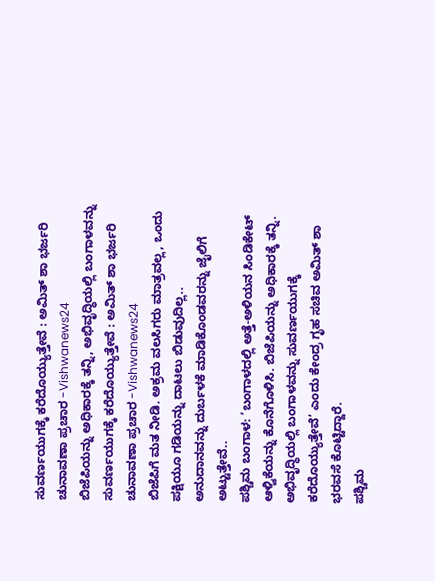ಸುವರ್ಣಯುಗಕ್ಕೆ ಕರೆದೊಯ್ಯುತ್ತೇವೆ : ಅಮಿತ್ ಶಾ ಭರ್ಜರಿ ಚುನಾವಣಾ ಪ್ರಚಾರ -Vishwanews24
ಬಿಜೆಪಿಯನ್ನು ಅಧಿಕಾರಕ್ಕೆ ತನ್ನಿ, ಅಭಿವೃದ್ಧಿಯಲ್ಲಿ ಬಂಗಾಳವನ್ನು ಸುವರ್ಣಯುಗಕ್ಕೆ ಕರೆದೊಯ್ಯುತ್ತೇವೆ : ಅಮಿತ್ ಶಾ ಭರ್ಜರಿ ಚುನಾವಣಾ ಪ್ರಚಾರ -Vishwanews24
ಬಿಜೆಪಿಗೆ ಮತ ನೀಡಿ. ಅಕ್ರಮ ವಲಸಿಗರು ಮಾತ್ರವಲ್ಲ, ಒಂದು ಪಕ್ಷಿಯೂ ಗಡಿಯನ್ನು ದಾಟಲು ಬಿಡುವುದಿಲ್ಲ..
ಅನುದಾನವನ್ನು ದುರ್ಬಳಕೆ ಮಾಡಿಕೊಂಡವರನ್ನು ಜೈಲಿಗೆ ಅಟ್ಟುತ್ತೇವೆ..
ಪಶ್ಚಿಮ ಬಂಗಾಳ: ‘ಬಂಗಾಳದಲ್ಲಿ ಅತ್ತೆ-ಅಳಿಯನ ಸಿಂಡಿಕೇಟ್ ಆಳ್ವಿಕೆಯನ್ನು ಕೊನೆಗೊಳಿಸಿ. ಬಿಜೆಪಿಯನ್ನು ಅಧಿಕಾರಕ್ಕೆ ತನ್ನಿ. ಅಭಿವೃದ್ಧಿಯಲ್ಲಿ ಬಂಗಾಳವನ್ನು ಸುವರ್ಣಯುಗಕ್ಕೆ ಕರೆದೊಯ್ಯುತ್ತೇವೆ’ ಎಂದು ಕೇಂದ್ರ ಗೃಹ ಸಚಿವ ಅಮಿತ್ ಶಾ ಭರವಸೆ ಕೊಟ್ಟಿದ್ದಾರೆ.
ಪಶ್ಚಿಮ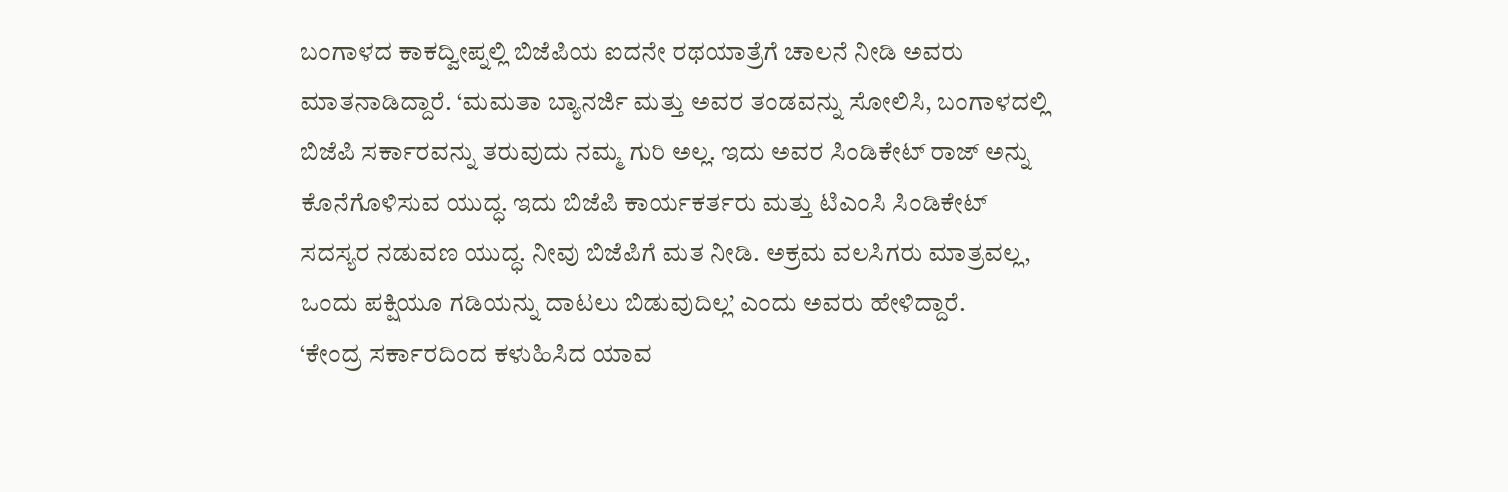ಬಂಗಾಳದ ಕಾಕದ್ವೀಪ್ನಲ್ಲಿ ಬಿಜೆಪಿಯ ಐದನೇ ರಥಯಾತ್ರೆಗೆ ಚಾಲನೆ ನೀಡಿ ಅವರು ಮಾತನಾಡಿದ್ದಾರೆ. ‘ಮಮತಾ ಬ್ಯಾನರ್ಜಿ ಮತ್ತು ಅವರ ತಂಡವನ್ನು ಸೋಲಿಸಿ, ಬಂಗಾಳದಲ್ಲಿ ಬಿಜೆಪಿ ಸರ್ಕಾರವನ್ನು ತರುವುದು ನಮ್ಮ ಗುರಿ ಅಲ್ಲ. ಇದು ಅವರ ಸಿಂಡಿಕೇಟ್ ರಾಜ್ ಅನ್ನು ಕೊನೆಗೊಳಿಸುವ ಯುದ್ಧ. ಇದು ಬಿಜೆಪಿ ಕಾರ್ಯಕರ್ತರು ಮತ್ತು ಟಿಎಂಸಿ ಸಿಂಡಿಕೇಟ್ ಸದಸ್ಯರ ನಡುವಣ ಯುದ್ಧ. ನೀವು ಬಿಜೆಪಿಗೆ ಮತ ನೀಡಿ. ಅಕ್ರಮ ವಲಸಿಗರು ಮಾತ್ರವಲ್ಲ, ಒಂದು ಪಕ್ಷಿಯೂ ಗಡಿಯನ್ನು ದಾಟಲು ಬಿಡುವುದಿಲ್ಲ’ ಎಂದು ಅವರು ಹೇಳಿದ್ದಾರೆ.
‘ಕೇಂದ್ರ ಸರ್ಕಾರದಿಂದ ಕಳುಹಿಸಿದ ಯಾವ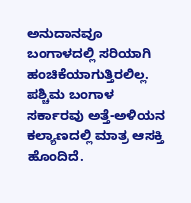ಅನುದಾನವೂ ಬಂಗಾಳದಲ್ಲಿ ಸರಿಯಾಗಿ ಹಂಚಿಕೆಯಾಗುತ್ತಿರಲಿಲ್ಲ. ಪಶ್ಚಿಮ ಬಂಗಾಳ ಸರ್ಕಾರವು ಅತ್ತೆ-ಅಳಿಯನ ಕಲ್ಯಾಣದಲ್ಲಿ ಮಾತ್ರ ಆಸಕ್ತಿ ಹೊಂದಿದೆ.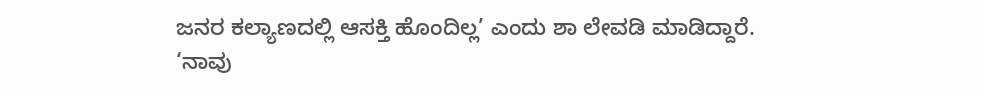ಜನರ ಕಲ್ಯಾಣದಲ್ಲಿ ಆಸಕ್ತಿ ಹೊಂದಿಲ್ಲ’ ಎಂದು ಶಾ ಲೇವಡಿ ಮಾಡಿದ್ದಾರೆ.
‘ನಾವು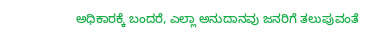ಅಧಿಕಾರಕ್ಕೆ ಬಂದರೆ, ಎಲ್ಲಾ ಅನುದಾನವು ಜನರಿಗೆ ತಲುಪುವಂತೆ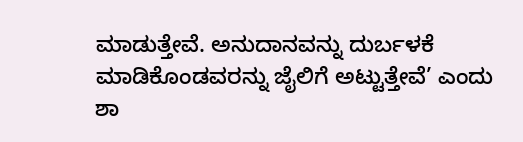ಮಾಡುತ್ತೇವೆ. ಅನುದಾನವನ್ನು ದುರ್ಬಳಕೆ ಮಾಡಿಕೊಂಡವರನ್ನು ಜೈಲಿಗೆ ಅಟ್ಟುತ್ತೇವೆ’ ಎಂದು ಶಾ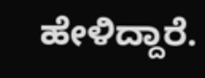ಹೇಳಿದ್ದಾರೆ.